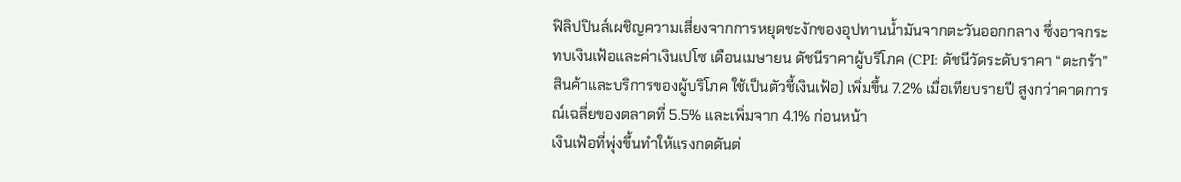ฟิลิปปินส์เผชิญความเสี่ยงจากการหยุดชะงักของอุปทานน้ำมันจากตะวันออกกลาง ซึ่งอาจกระทบเงินเฟ้อและค่าเงินเปโซ เดือนเมษายน ดัชนีราคาผู้บริโภค (CPI: ดัชนีวัดระดับราคา “ตะกร้า” สินค้าและบริการของผู้บริโภค ใช้เป็นตัวชี้เงินเฟ้อ) เพิ่มขึ้น 7.2% เมื่อเทียบรายปี สูงกว่าคาดการณ์เฉลี่ยของตลาดที่ 5.5% และเพิ่มจาก 4.1% ก่อนหน้า
เงินเฟ้อที่พุ่งขึ้นทำให้แรงกดดันต่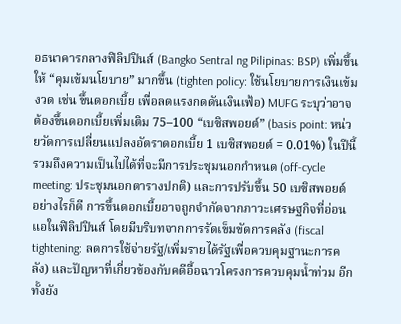อธนาคารกลางฟิลิปปินส์ (Bangko Sentral ng Pilipinas: BSP) เพิ่มขึ้นให้ “คุมเข้มนโยบาย” มากขึ้น (tighten policy: ใช้นโยบายการเงินเข้มงวด เช่น ขึ้นดอกเบี้ย เพื่อลดแรงกดดันเงินเฟ้อ) MUFG ระบุว่าอาจต้องขึ้นดอกเบี้ยเพิ่มเติม 75–100 “เบซิสพอยต์” (basis point: หน่วยวัดการเปลี่ยนแปลงอัตราดอกเบี้ย 1 เบซิสพอยต์ = 0.01%) ในปีนี้ รวมถึงความเป็นไปได้ที่จะมีการประชุมนอกกำหนด (off-cycle meeting: ประชุมนอกตารางปกติ) และการปรับขึ้น 50 เบซิสพอยต์
อย่างไรก็ดี การขึ้นดอกเบี้ยอาจถูกจำกัดจากภาวะเศรษฐกิจที่อ่อนแอในฟิลิปปินส์ โดยมีบริบทจากการรัดเข็มขัดการคลัง (fiscal tightening: ลดการใช้จ่ายรัฐ/เพิ่มรายได้รัฐเพื่อควบคุมฐานะการคลัง) และปัญหาที่เกี่ยวข้องกับคดีอื้อฉาวโครงการควบคุมน้ำท่วม อีกทั้งยัง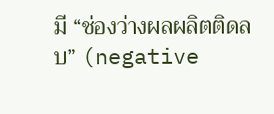มี “ช่องว่างผลผลิตติดลบ” (negative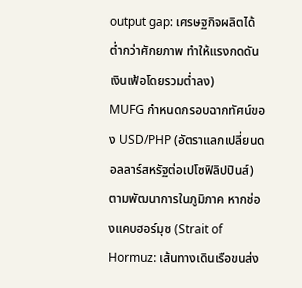output gap: เศรษฐกิจผลิตได้ต่ำกว่าศักยภาพ ทำให้แรงกดดันเงินเฟ้อโดยรวมต่ำลง)
MUFG กำหนดกรอบฉากทัศน์ของ USD/PHP (อัตราแลกเปลี่ยนดอลลาร์สหรัฐต่อเปโซฟิลิปปินส์) ตามพัฒนาการในภูมิภาค หากช่องแคบฮอร์มุซ (Strait of Hormuz: เส้นทางเดินเรือขนส่ง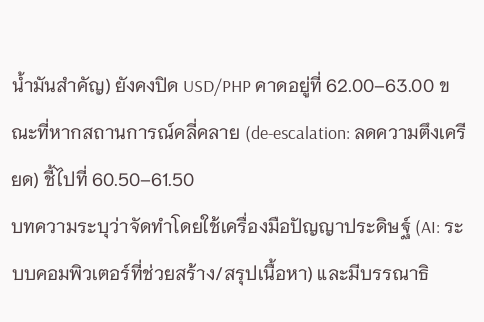น้ำมันสำคัญ) ยังคงปิด USD/PHP คาดอยู่ที่ 62.00–63.00 ขณะที่หากสถานการณ์คลี่คลาย (de-escalation: ลดความตึงเครียด) ชี้ไปที่ 60.50–61.50
บทความระบุว่าจัดทำโดยใช้เครื่องมือปัญญาประดิษฐ์ (AI: ระบบคอมพิวเตอร์ที่ช่วยสร้าง/สรุปเนื้อหา) และมีบรรณาธิ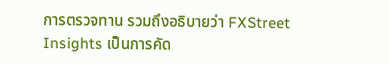การตรวจทาน รวมถึงอธิบายว่า FXStreet Insights เป็นการคัด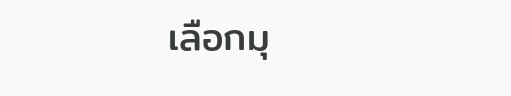เลือกมุ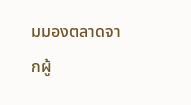มมองตลาดจากผู้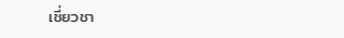เชี่ยวชา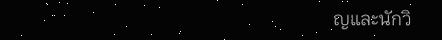ญและนักวิ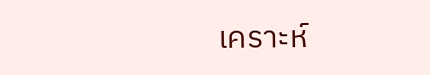เคราะห์